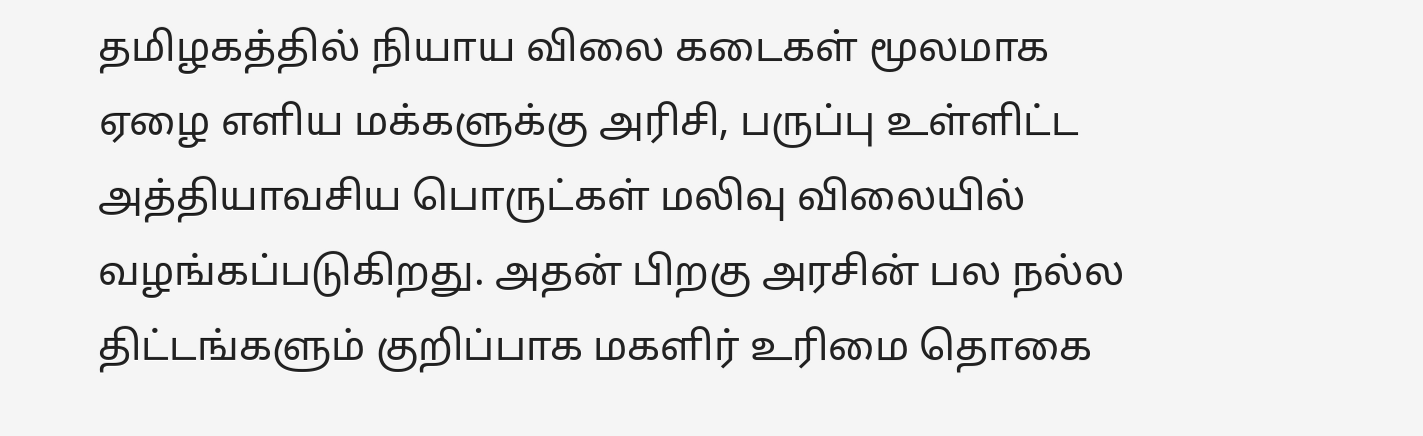தமிழகத்தில் நியாய விலை கடைகள் மூலமாக ஏழை எளிய மக்களுக்கு அரிசி, பருப்பு உள்ளிட்ட அத்தியாவசிய பொருட்கள் மலிவு விலையில் வழங்கப்படுகிறது. அதன் பிறகு அரசின் பல நல்ல திட்டங்களும் குறிப்பாக மகளிர் உரிமை தொகை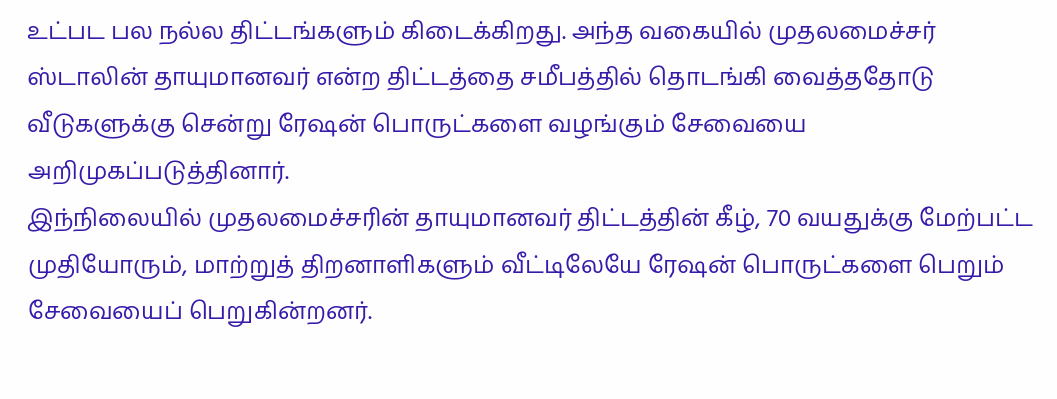உட்பட பல நல்ல திட்டங்களும் கிடைக்கிறது. அந்த வகையில் முதலமைச்சர் ஸ்டாலின் தாயுமானவர் என்ற திட்டத்தை சமீபத்தில் தொடங்கி வைத்ததோடு வீடுகளுக்கு சென்று ரேஷன் பொருட்களை வழங்கும் சேவையை அறிமுகப்படுத்தினார்.
இந்நிலையில் முதலமைச்சரின் தாயுமானவர் திட்டத்தின் கீழ், 70 வயதுக்கு மேற்பட்ட முதியோரும், மாற்றுத் திறனாளிகளும் வீட்டிலேயே ரேஷன் பொருட்களை பெறும் சேவையைப் பெறுகின்றனர்.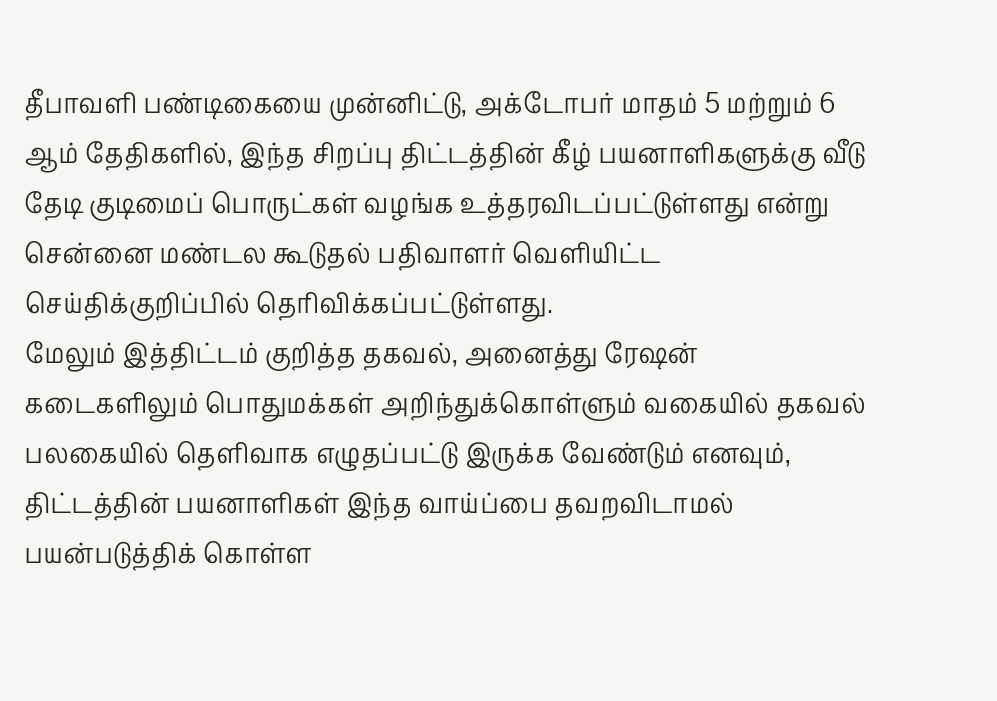தீபாவளி பண்டிகையை முன்னிட்டு, அக்டோபர் மாதம் 5 மற்றும் 6 ஆம் தேதிகளில், இந்த சிறப்பு திட்டத்தின் கீழ் பயனாளிகளுக்கு வீடு தேடி குடிமைப் பொருட்கள் வழங்க உத்தரவிடப்பட்டுள்ளது என்று சென்னை மண்டல கூடுதல் பதிவாளர் வெளியிட்ட செய்திக்குறிப்பில் தெரிவிக்கப்பட்டுள்ளது.
மேலும் இத்திட்டம் குறித்த தகவல், அனைத்து ரேஷன் கடைகளிலும் பொதுமக்கள் அறிந்துக்கொள்ளும் வகையில் தகவல் பலகையில் தெளிவாக எழுதப்பட்டு இருக்க வேண்டும் எனவும், திட்டத்தின் பயனாளிகள் இந்த வாய்ப்பை தவறவிடாமல் பயன்படுத்திக் கொள்ள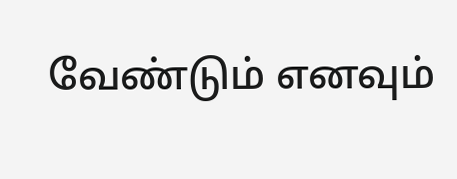வேண்டும் எனவும்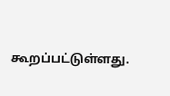கூறப்பட்டுள்ளது.